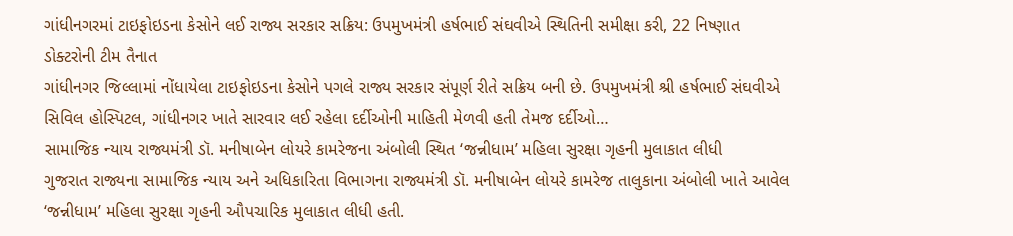ગાંધીનગરમાં ટાઇફોઇડના કેસોને લઈ રાજ્ય સરકાર સક્રિય: ઉપમુખમંત્રી હર્ષભાઈ સંઘવીએ સ્થિતિની સમીક્ષા કરી, 22 નિષ્ણાત ડોક્ટરોની ટીમ તૈનાત
ગાંધીનગર જિલ્લામાં નોંધાયેલા ટાઇફોઇડના કેસોને પગલે રાજ્ય સરકાર સંપૂર્ણ રીતે સક્રિય બની છે. ઉપમુખમંત્રી શ્રી હર્ષભાઈ સંઘવીએ સિવિલ હોસ્પિટલ, ગાંધીનગર ખાતે સારવાર લઈ રહેલા દર્દીઓની માહિતી મેળવી હતી તેમજ દર્દીઓ…
સામાજિક ન્યાય રાજ્યમંત્રી ડૉ. મનીષાબેન લોયરે કામરેજના અંબોલી સ્થિત ‘જન્નીધામ’ મહિલા સુરક્ષા ગૃહની મુલાકાત લીધી
ગુજરાત રાજ્યના સામાજિક ન્યાય અને અધિકારિતા વિભાગના રાજ્યમંત્રી ડૉ. મનીષાબેન લોયરે કામરેજ તાલુકાના અંબોલી ખાતે આવેલ ‘જન્નીધામ’ મહિલા સુરક્ષા ગૃહની ઔપચારિક મુલાકાત લીધી હતી.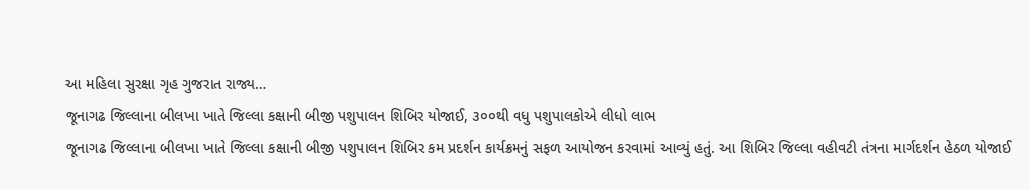આ મહિલા સુરક્ષા ગૃહ ગુજરાત રાજ્ય…
જૂનાગઢ જિલ્લાના બીલખા ખાતે જિલ્લા કક્ષાની બીજી પશુપાલન શિબિર યોજાઈ, ૩૦૦થી વધુ પશુપાલકોએ લીધો લાભ
જૂનાગઢ જિલ્લાના બીલખા ખાતે જિલ્લા કક્ષાની બીજી પશુપાલન શિબિર કમ પ્રદર્શન કાર્યક્રમનું સફળ આયોજન કરવામાં આવ્યું હતું. આ શિબિર જિલ્લા વહીવટી તંત્રના માર્ગદર્શન હેઠળ યોજાઈ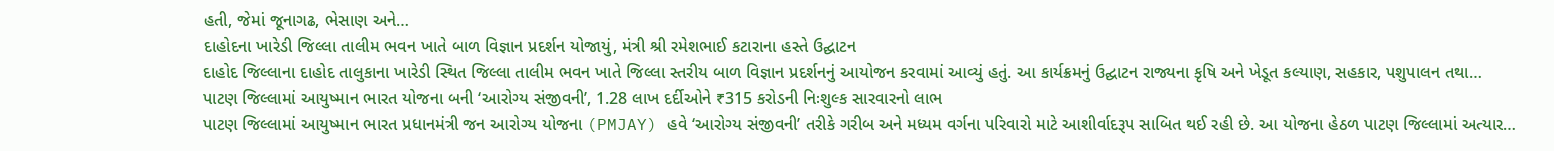હતી, જેમાં જૂનાગઢ, ભેસાણ અને…
દાહોદના ખારેડી જિલ્લા તાલીમ ભવન ખાતે બાળ વિજ્ઞાન પ્રદર્શન યોજાયું, મંત્રી શ્રી રમેશભાઈ કટારાના હસ્તે ઉદ્ઘાટન
દાહોદ જિલ્લાના દાહોદ તાલુકાના ખારેડી સ્થિત જિલ્લા તાલીમ ભવન ખાતે જિલ્લા સ્તરીય બાળ વિજ્ઞાન પ્રદર્શનનું આયોજન કરવામાં આવ્યું હતું. આ કાર્યક્રમનું ઉદ્ઘાટન રાજ્યના કૃષિ અને ખેડૂત કલ્યાણ, સહકાર, પશુપાલન તથા…
પાટણ જિલ્લામાં આયુષ્માન ભારત યોજના બની ‘આરોગ્ય સંજીવની’, 1.28 લાખ દર્દીઓને ₹315 કરોડની નિઃશુલ્ક સારવારનો લાભ
પાટણ જિલ્લામાં આયુષ્માન ભારત પ્રધાનમંત્રી જન આરોગ્ય યોજના (PMJAY) હવે ‘આરોગ્ય સંજીવની’ તરીકે ગરીબ અને મધ્યમ વર્ગના પરિવારો માટે આશીર્વાદરૂપ સાબિત થઈ રહી છે. આ યોજના હેઠળ પાટણ જિલ્લામાં અત્યાર…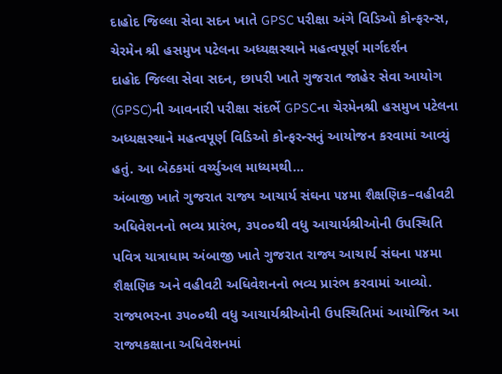દાહોદ જિલ્લા સેવા સદન ખાતે GPSC પરીક્ષા અંગે વિડિઓ કોન્ફરન્સ, ચેરમેન શ્રી હસમુખ પટેલના અધ્યક્ષસ્થાને મહત્વપૂર્ણ માર્ગદર્શન
દાહોદ જિલ્લા સેવા સદન, છાપરી ખાતે ગુજરાત જાહેર સેવા આયોગ (GPSC)ની આવનારી પરીક્ષા સંદર્ભે GPSCના ચેરમેનશ્રી હસમુખ પટેલના અધ્યક્ષસ્થાને મહત્વપૂર્ણ વિડિઓ કોન્ફરન્સનું આયોજન કરવામાં આવ્યું હતું. આ બેઠકમાં વર્ચ્યુઅલ માધ્યમથી…
અંબાજી ખાતે ગુજરાત રાજ્ય આચાર્ય સંઘના ૫૪મા શૈક્ષણિક–વહીવટી અધિવેશનનો ભવ્ય પ્રારંભ, ૩૫૦૦થી વધુ આચાર્યશ્રીઓની ઉપસ્થિતિ
પવિત્ર યાત્રાધામ અંબાજી ખાતે ગુજરાત રાજ્ય આચાર્ય સંઘના ૫૪મા શૈક્ષણિક અને વહીવટી અધિવેશનનો ભવ્ય પ્રારંભ કરવામાં આવ્યો. રાજ્યભરના ૩૫૦૦થી વધુ આચાર્યશ્રીઓની ઉપસ્થિતિમાં આયોજિત આ રાજ્યકક્ષાના અધિવેશનમાં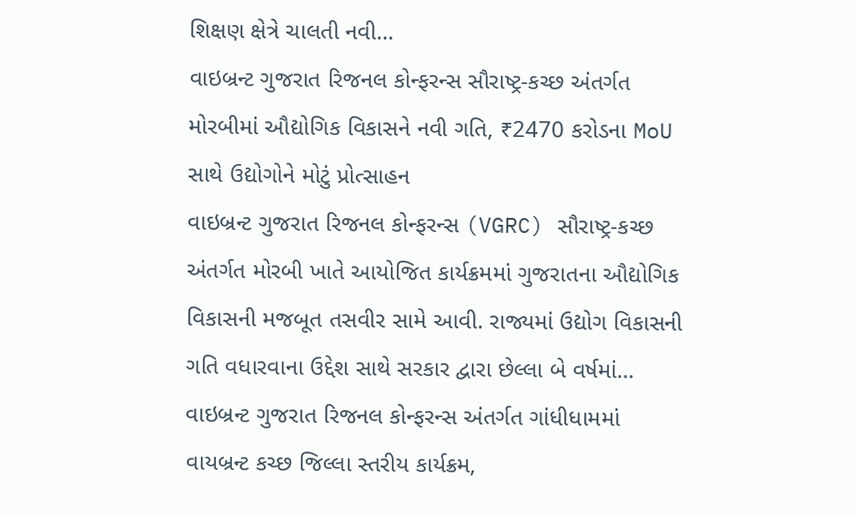શિક્ષણ ક્ષેત્રે ચાલતી નવી…
વાઇબ્રન્ટ ગુજરાત રિજનલ કોન્ફરન્સ સૌરાષ્ટ્ર-કચ્છ અંતર્ગત મોરબીમાં ઔદ્યોગિક વિકાસને નવી ગતિ, ₹2470 કરોડના MoU સાથે ઉદ્યોગોને મોટું પ્રોત્સાહન
વાઇબ્રન્ટ ગુજરાત રિજનલ કોન્ફરન્સ (VGRC) સૌરાષ્ટ્ર-કચ્છ અંતર્ગત મોરબી ખાતે આયોજિત કાર્યક્રમમાં ગુજરાતના ઔદ્યોગિક વિકાસની મજબૂત તસવીર સામે આવી. રાજ્યમાં ઉદ્યોગ વિકાસની ગતિ વધારવાના ઉદ્દેશ સાથે સરકાર દ્વારા છેલ્લા બે વર્ષમાં…
વાઇબ્રન્ટ ગુજરાત રિજનલ કોન્ફરન્સ અંતર્ગત ગાંધીધામમાં વાયબ્રન્ટ કચ્છ જિલ્લા સ્તરીય કાર્યક્રમ,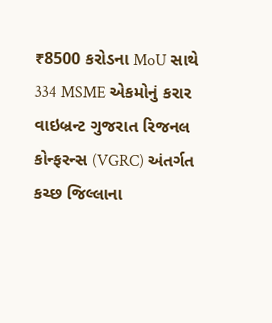₹8500 કરોડના MoU સાથે 334 MSME એકમોનું કરાર
વાઇબ્રન્ટ ગુજરાત રિજનલ કોન્ફરન્સ (VGRC) અંતર્ગત કચ્છ જિલ્લાના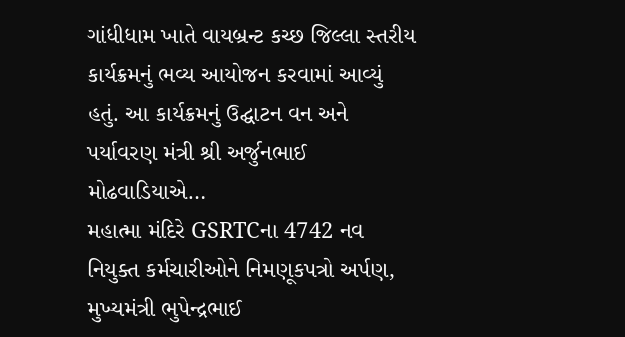ગાંધીધામ ખાતે વાયબ્રન્ટ કચ્છ જિલ્લા સ્તરીય કાર્યક્રમનું ભવ્ય આયોજન કરવામાં આવ્યું હતું. આ કાર્યક્રમનું ઉદ્ઘાટન વન અને પર્યાવરણ મંત્રી શ્રી અર્જુનભાઈ મોઢવાડિયાએ…
મહાત્મા મંદિરે GSRTCના 4742 નવ નિયુક્ત કર્મચારીઓને નિમણૂકપત્રો અર્પણ, મુખ્યમંત્રી ભુપેન્દ્રભાઈ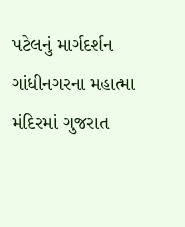પટેલનું માર્ગદર્શન
ગાંધીનગરના મહાત્મા મંદિરમાં ગુજરાત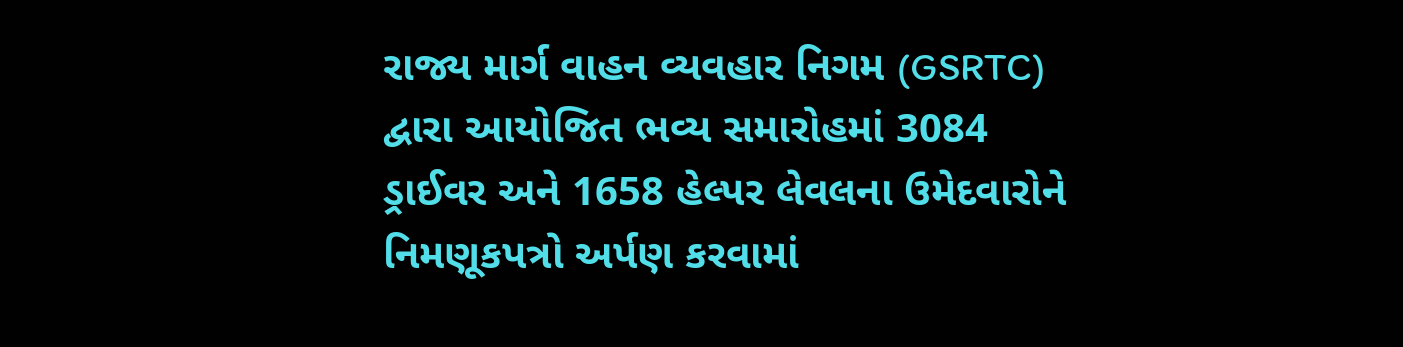રાજ્ય માર્ગ વાહન વ્યવહાર નિગમ (GSRTC) દ્વારા આયોજિત ભવ્ય સમારોહમાં 3084 ડ્રાઈવર અને 1658 હેલ્પર લેવલના ઉમેદવારોને નિમણૂકપત્રો અર્પણ કરવામાં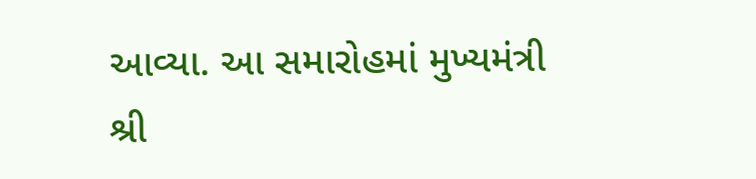આવ્યા. આ સમારોહમાં મુખ્યમંત્રી શ્રી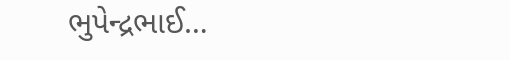ભુપેન્દ્રભાઈ…